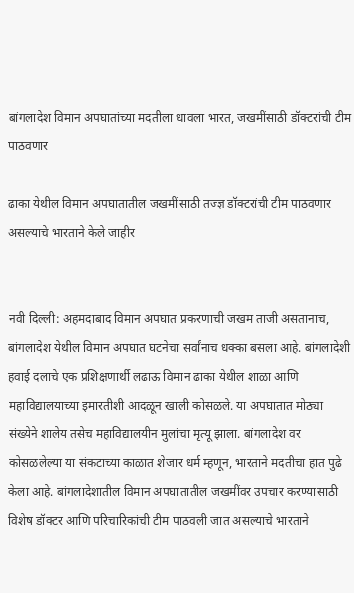बांगलादेश विमान अपघातांच्या मदतीला धावला भारत, जखमींसाठी डॉक्टरांची टीम पाठवणार

ढाका येथील विमान अपघातातील जखमींसाठी तज्ज्ञ डॉक्टरांची टीम पाठवणार असल्याचे भारताने केले जाहीर


नवी दिल्ली: अहमदाबाद विमान अपघात प्रकरणाची जखम ताजी असतानाच, बांगलादेश येथील विमान अपघात घटनेचा सर्वांनाच धक्का बसला आहे. बांगलादेशी हवाई दलाचे एक प्रशिक्षणार्थी लढाऊ विमान ढाका येथील शाळा आणि महाविद्यालयाच्या इमारतीशी आदळून खाली कोसळले. या अपघातात मोठ्या संख्येने शालेय तसेच महाविद्यालयीन मुलांचा मृत्यू झाला. बांगलादेश वर कोसळलेल्या या संकटाच्या काळात शेजार धर्म म्हणून, भारताने मदतीचा हात पुढे केला आहे. बांगलादेशातील विमान अपघातातील जखमींवर उपचार करण्यासाठी विशेष डॉक्टर आणि परिचारिकांची टीम पाठवली जात असल्याचे भारताने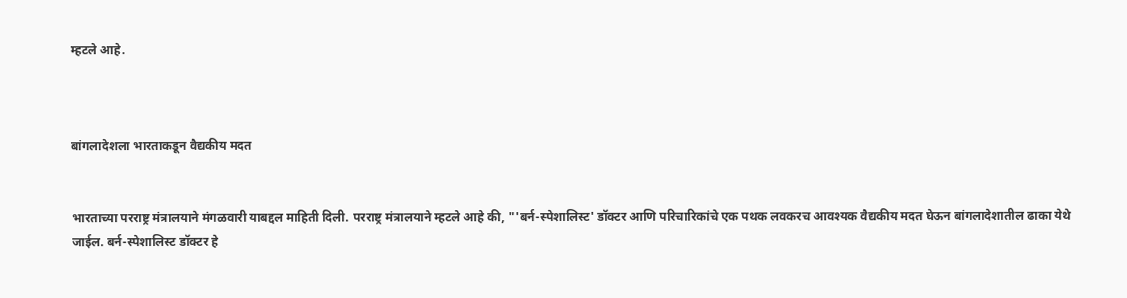म्हटले आहे.



बांगलादेशला भारताकडून वैद्यकीय मदत


भारताच्या परराष्ट्र मंत्रालयाने मंगळवारी याबद्दल माहिती दिली. परराष्ट्र मंत्रालयाने म्हटले आहे की, "'बर्न-स्पेशालिस्ट' डॉक्टर आणि परिचारिकांचे एक पथक लवकरच आवश्यक वैद्यकीय मदत घेऊन बांगलादेशातील ढाका येथे जाईल. बर्न-स्पेशालिस्ट डॉक्टर हे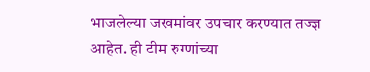भाजलेल्या जखमांवर उपचार करण्यात तज्ज्ञ आहेत. ही टीम रुग्णांच्या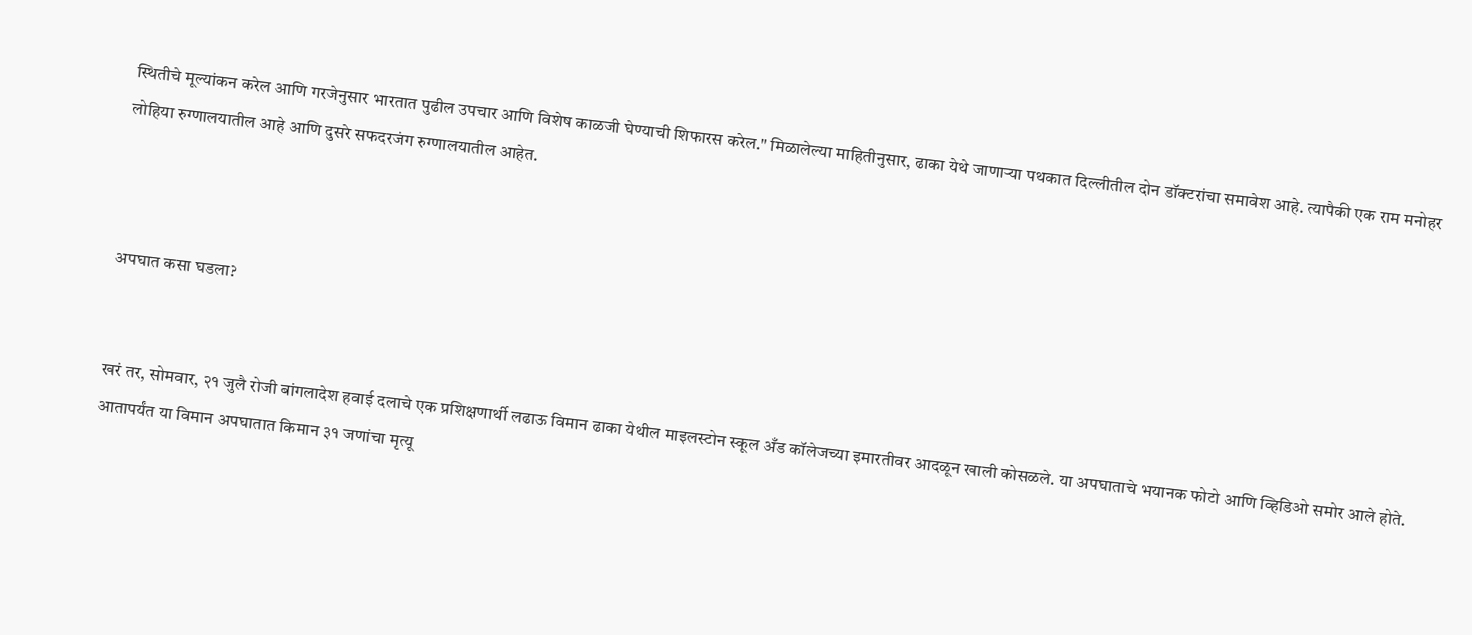स्थितीचे मूल्यांकन करेल आणि गरजेनुसार भारतात पुढील उपचार आणि विशेष काळजी घेण्याची शिफारस करेल." मिळालेल्या माहितीनुसार, ढाका येथे जाणाऱ्या पथकात दिल्लीतील दोन डॉक्टरांचा समावेश आहे. त्यापैकी एक राम मनोहर लोहिया रुग्णालयातील आहे आणि दुसरे सफदरजंग रुग्णालयातील आहेत.



अपघात कसा घडला?


खरं तर, सोमवार, २१ जुलै रोजी बांगलादेश हवाई दलाचे एक प्रशिक्षणार्थी लढाऊ विमान ढाका येथील माइलस्टोन स्कूल अँड कॉलेजच्या इमारतीवर आदळून खाली कोसळले. या अपघाताचे भयानक फोटो आणि व्हिडिओ समोर आले होते. आतापर्यंत या विमान अपघातात किमान ३१ जणांचा मृत्यू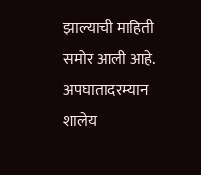झाल्याची माहिती समोर आली आहे. अपघातादरम्यान शालेय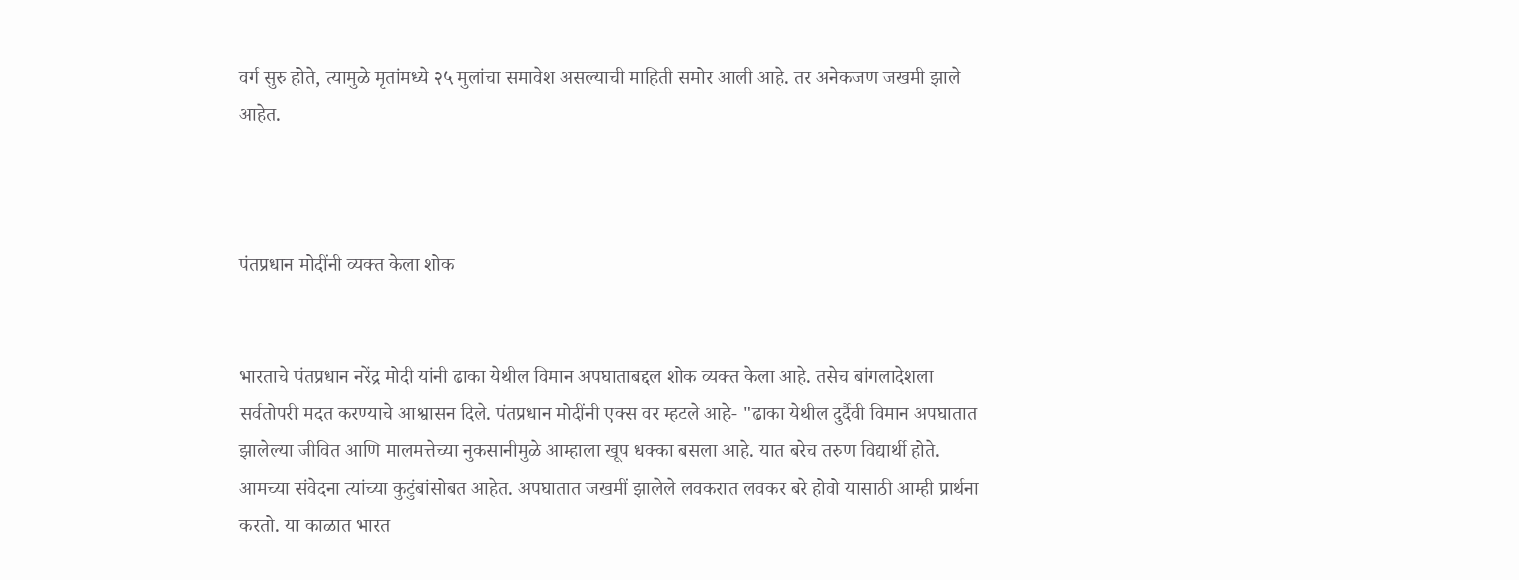वर्ग सुरु होते, त्यामुळे मृतांमध्ये २५ मुलांचा समावेश असल्याची माहिती समोर आली आहे. तर अनेकजण जखमी झाले आहेत.



पंतप्रधान मोदींनी व्यक्त केला शोक


भारताचे पंतप्रधान नरेंद्र मोदी यांनी ढाका येथील विमान अपघाताबद्दल शोक व्यक्त केला आहे. तसेच बांगलादेशला सर्वतोपरी मदत करण्याचे आश्वासन दिले. पंतप्रधान मोदींनी एक्स वर म्हटले आहे- "ढाका येथील दुर्दैवी विमान अपघातात झालेल्या जीवित आणि मालमत्तेच्या नुकसानीमुळे आम्हाला खूप धक्का बसला आहे. यात बरेच तरुण विद्यार्थी होते. आमच्या संवेदना त्यांच्या कुटुंबांसोबत आहेत. अपघातात जखमीं झालेले लवकरात लवकर बरे होवो यासाठी आम्ही प्रार्थना करतो. या काळात भारत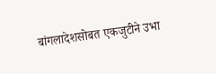बांगलादेशसोबत एकजुटीने उभा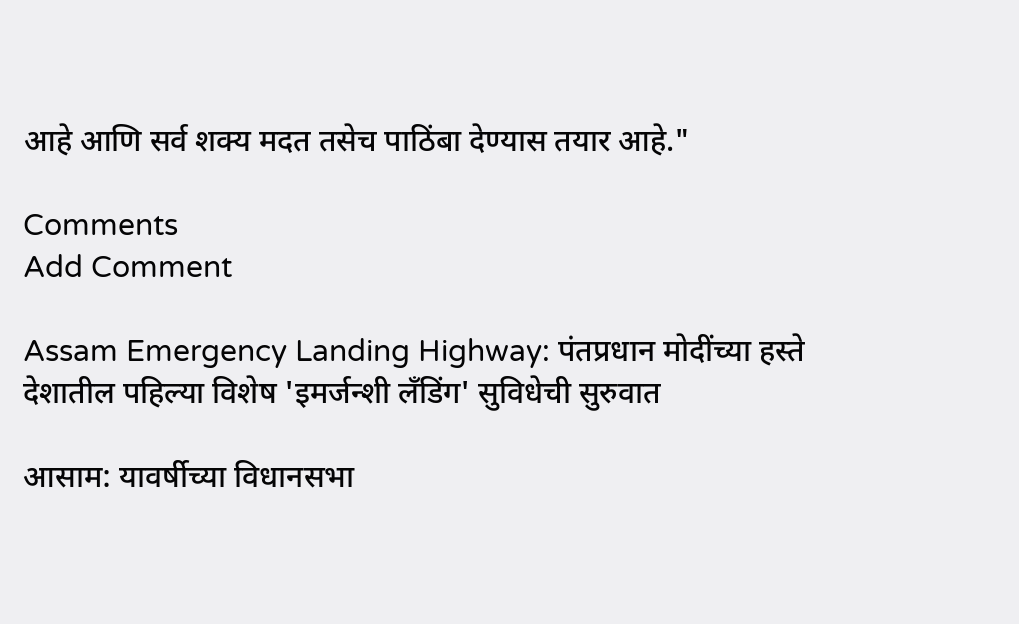आहे आणि सर्व शक्य मदत तसेच पाठिंबा देण्यास तयार आहे."

Comments
Add Comment

Assam Emergency Landing Highway: पंतप्रधान मोदींच्या हस्ते देशातील पहिल्या विशेष 'इमर्जन्शी लँडिंग' सुविधेची सुरुवात

आसाम: यावर्षीच्या विधानसभा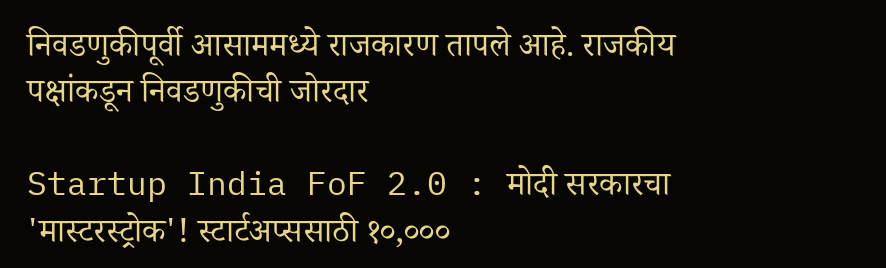निवडणुकीपूर्वी आसाममध्ये राजकारण तापले आहे. राजकीय पक्षांकडून निवडणुकीची जोरदार

Startup India FoF 2.0 : मोदी सरकारचा 'मास्टरस्ट्रोक'! स्टार्टअप्ससाठी १०,०००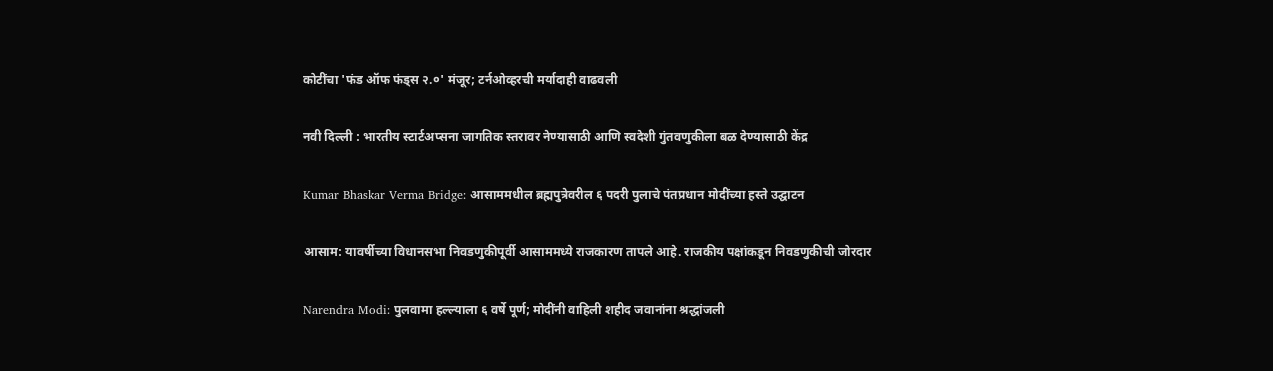कोटींचा 'फंड ऑफ फंड्स २.०' मंजूर; टर्नओव्हरची मर्यादाही वाढवली

नवी दिल्ली : भारतीय स्टार्टअप्सना जागतिक स्तरावर नेण्यासाठी आणि स्वदेशी गुंतवणुकीला बळ देण्यासाठी केंद्र

Kumar Bhaskar Verma Bridge: आसाममधील ब्रह्मपुत्रेवरील ६ पदरी पुलाचे पंतप्रधान मोदींच्या हस्ते उद्घाटन

आसाम: यावर्षीच्या विधानसभा निवडणुकीपूर्वी आसाममध्ये राजकारण तापले आहे. राजकीय पक्षांकडून निवडणुकीची जोरदार

Narendra Modi: पुलवामा हल्ल्याला ६ वर्षे पूर्ण; मोदींनी वाहिली शहीद जवानांना श्रद्धांजली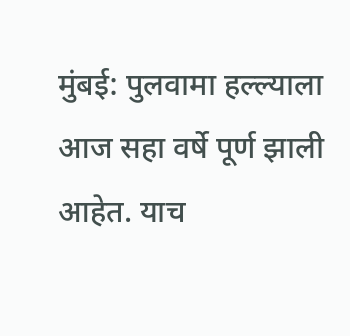मुंबई: पुलवामा हल्ल्याला आज सहा वर्षे पूर्ण झाली आहेत. याच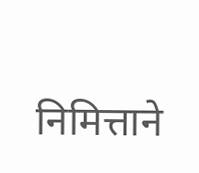निमित्ताने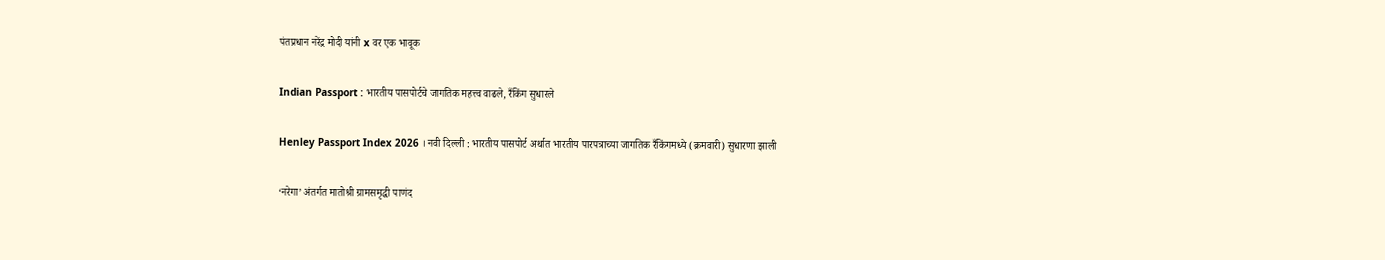पंतप्रधान नरेंद्र मोदी यांनी x वर एक भावूक

Indian Passport : भारतीय पासपोर्टचे जागतिक महत्त्व वाढले, रँकिंग सुधारले

Henley Passport Index 2026 । नवी दिल्ली : भारतीय पासपोर्ट अर्थात भारतीय पारपत्राच्या जागतिक रँकिंगमध्ये (क्रमवारी) सुधारणा झाली

‘नरेगा’ अंतर्गत मातोश्री ग्रामसमृद्धी पाणंद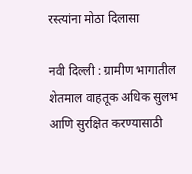रस्त्यांना मोठा दिलासा

नवी दिल्ली : ग्रामीण भागातील शेतमाल वाहतूक अधिक सुलभ आणि सुरक्षित करण्यासाठी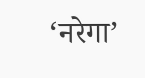‘नरेगा’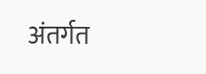अंतर्गत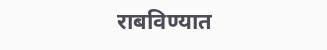राबविण्यात